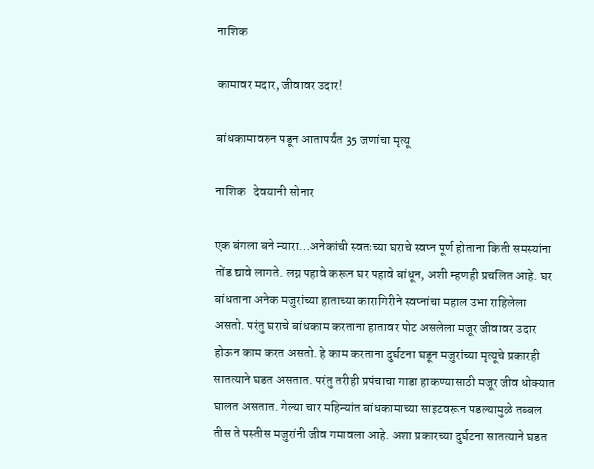नाशिक

कामावर मदार, जीवावर उदार!

बांधकामावरुन पडून आतापर्यंत 35 जणांचा मृत्यू

नाशिक   देवयानी सोनार

एक बंगला बने न्यारा…अनेकांची स्वतःच्या घराचे स्वप्न पूर्ण होताना किती समस्यांना तोंड द्यावे लागते. लग्न पहावे करून घर पहावे बांधून, अशी म्हणही प्रचलित आहे. घर बांधताना अनेक मजुरांच्या हाताच्या कारागिरीने स्वप्नांचा महाल उभा राहिलेला असतो. परंतु घराचे बांधकाम करताना हातावर पोट असलेला मजूर जीवावर उदार होऊन काम करत असतो. हे काम करताना दुर्घटना घडून मजुरांच्या मृत्यूचे प्रकारही सातत्याने घडत असतात. परंतु तरीही प्रपंचाचा गाडा हाकण्यासाठी मजूर जीव धोक्यात घालत असतात. गेल्या चार महिन्यांत बांधकामाच्या साइटवरून पडल्यामुळे तब्बल तीस ते पस्तीस मजुरांनी जीव गमावला आहे. अशा प्रकारच्या दुर्घटना सातत्याने घडत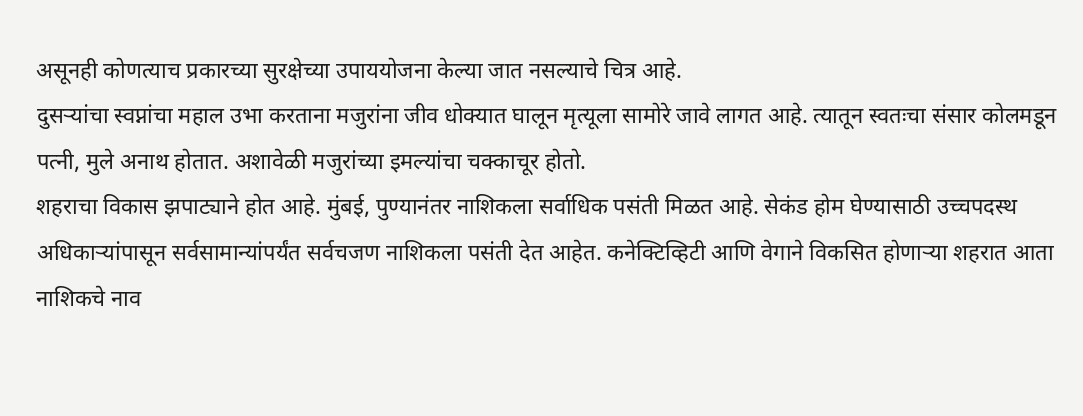असूनही कोणत्याच प्रकारच्या सुरक्षेच्या उपाययोजना केल्या जात नसल्याचे चित्र आहे.
दुसर्‍यांचा स्वप्नांचा महाल उभा करताना मजुरांना जीव धोक्यात घालून मृत्यूला सामोरे जावे लागत आहे. त्यातून स्वतःचा संसार कोलमडून पत्नी, मुले अनाथ होतात. अशावेळी मजुरांच्या इमल्यांचा चक्काचूर होतो.
शहराचा विकास झपाट्याने होत आहे. मुंबई, पुण्यानंतर नाशिकला सर्वाधिक पसंती मिळत आहे. सेकंड होम घेण्यासाठी उच्चपदस्थ अधिकार्‍यांपासून सर्वसामान्यांपर्यंत सर्वचजण नाशिकला पसंती देत आहेत. कनेक्टिव्हिटी आणि वेगाने विकसित होणार्‍या शहरात आता नाशिकचे नाव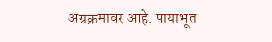अग्रक्रमावर आहे. पायाभूत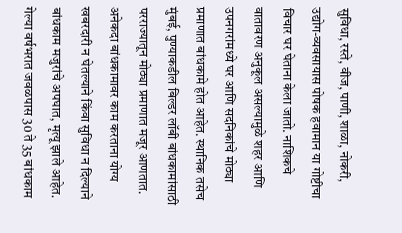सुविधा, रस्ते, वीज, पाणी, शाळा, नोकरी, उद्योग-व्यवसायास पोषक हवामान या गोष्टीचा विचार घर घेताना केला जातो. नाशिकचे वातावरण अनुकूल असल्यामुळे शहर आणि उपनगरांमध्ये घर आणि सदनिकांचे मोठ्या प्रमाणात बांधकामे होत आहेत. स्थानिक तसेच मुंबई, पुण्याकडील बिल्डर लॉबी बांधकामांसाठी परराज्यातून मोठ्या प्रमाणात मजूर आणतात. अनेकदा बांधकामावर काम करताना योग्य खबरदारी न घेतल्याने किंवा सुविधा न दिल्याने बांधकाम मजुरांचे अपघात, मृत्यू झाले आहेत. गेल्या वर्षभरात जवळपास 30 ते 35 बांधकाम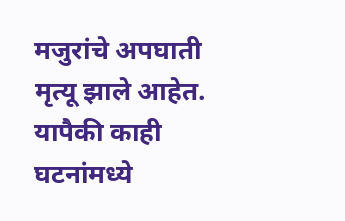मजुरांचे अपघाती मृत्यू झाले आहेत. यापैकी काही घटनांमध्ये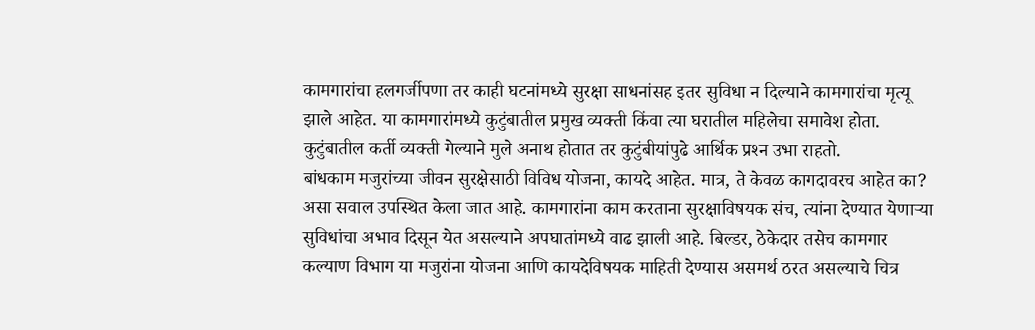कामगारांचा हलगर्जीपणा तर काही घटनांमध्ये सुरक्षा साधनांसह इतर सुविधा न दिल्याने कामगारांचा मृत्यू झाले आहेत. या कामगारांमध्ये कुटुंबातील प्रमुख व्यक्ती किंवा त्या घरातील महिलेचा समावेश होता. कुटुंबातील कर्ती व्यक्ती गेल्याने मुले अनाथ होतात तर कुटुंबीयांपुढे आर्थिक प्रश्‍न उभा राहतो.
बांधकाम मजुरांच्या जीवन सुरक्षेसाठी विविध योजना, कायदे आहेत. मात्र, ते केवळ कागदावरच आहेत का? असा सवाल उपस्थित केला जात आहे. कामगारांना काम करताना सुरक्षाविषयक संच, त्यांना देण्यात येणार्‍या सुविधांचा अभाव दिसून येत असल्याने अपघातांमध्ये वाढ झाली आहे. बिल्डर, ठेकेदार तसेच कामगार कल्याण विभाग या मजुरांना योजना आणि कायदेविषयक माहिती देण्यास असमर्थ ठरत असल्याचे चित्र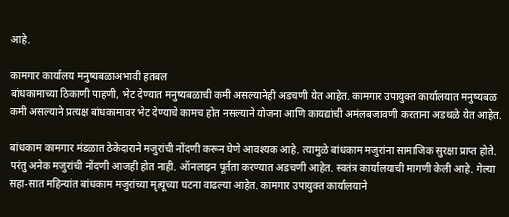आहे.

कामगार कार्यालय मनुष्यबळाअभावी हतबल
बांधकामाच्या ठिकाणी पाहणी, भेट देण्यात मनुष्यबळाची कमी असल्यानेही अडचणी येत आहेत. कामगार उपायुक्त कार्यालयात मनुष्यबळ कमी असल्याने प्रत्यक्ष बांधकामावर भेट देण्याचे कामच होत नसल्याने योजना आणि कायद्यांची अमंलबजावणी करताना अडथळे येत आहेत.

बांधकाम कामगार मंडळात ठेकेदाराने मजुरांची नोंदणी करून घेणे आवश्यक आहे. त्यामुळे बांधकाम मजुरांना सामाजिक सुरक्षा प्राप्त होते. परंतु अनेक मजुरांची नोंदणी आजही होत नाही. ऑनलाइन पूर्तता करण्यात अडचणी आहेत. स्वतंत्र कार्यालयाची मागणी केली आहे. गेल्या सहा-सात महिन्यांत बांधकाम मजुरांच्या मृत्यूच्या घटना वाढल्या आहेत. कामगार उपायुक्त कार्यालयाने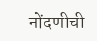नोंदणीची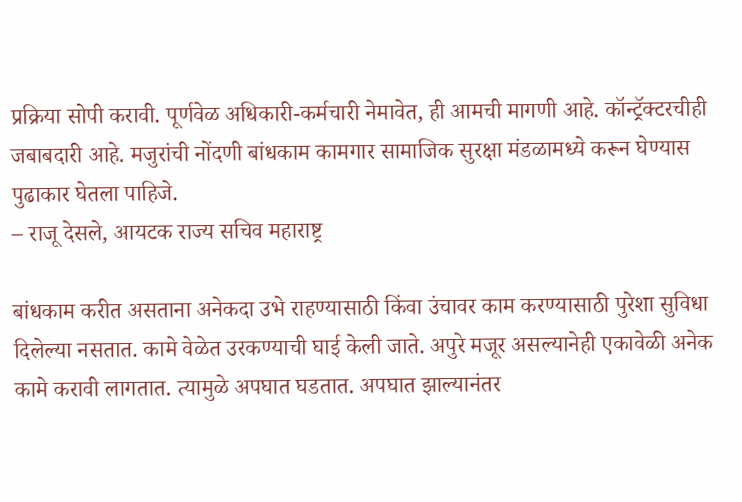प्रक्रिया सोपी करावी. पूर्णवेळ अधिकारी-कर्मचारी नेमावेत, ही आमची मागणी आहे. कॉन्ट्रॅक्टरचीही जबाबदारी आहे. मजुरांची नोंदणी बांधकाम कामगार सामाजिक सुरक्षा मंडळामध्ये करून घेण्यास पुढाकार घेतला पाहिजे.
– राजू देसले, आयटक राज्य सचिव महाराष्ट्र

बांधकाम करीत असताना अनेकदा उभे राहण्यासाठी किंवा उंचावर काम करण्यासाठी पुरेशा सुविधा दिलेल्या नसतात. कामे वेळेत उरकण्याची घाई केली जाते. अपुरे मजूर असल्यानेही एकावेळी अनेक कामे करावी लागतात. त्यामुळे अपघात घडतात. अपघात झाल्यानंतर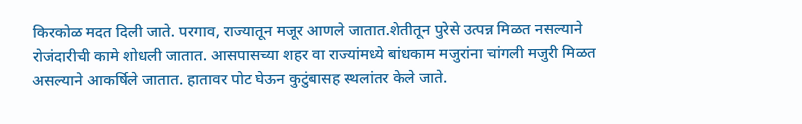किरकोळ मदत दिली जाते. परगाव, राज्यातून मजूर आणले जातात.शेतीतून पुरेसे उत्पन्न मिळत नसल्याने रोजंदारीची कामे शोधली जातात. आसपासच्या शहर वा राज्यांमध्ये बांधकाम मजुरांना चांगली मजुरी मिळत असल्याने आकर्षिले जातात. हातावर पोट घेऊन कुटुंबासह स्थलांतर केले जाते.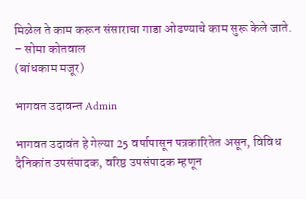मिळेल ते काम करून संसाराचा गाडा ओढण्याचे काम सुरू केले जाते.
– सोमा कोतवाल
(बांधकाम मजूर)

भागवत उदावन्त Admin

भागवत उदावंत हे गेल्या 25 वर्षापासून पत्रकारितेत असून, विविध दैनिकांत उपसंपादक, वरिष्ठ उपसंपादक म्हणून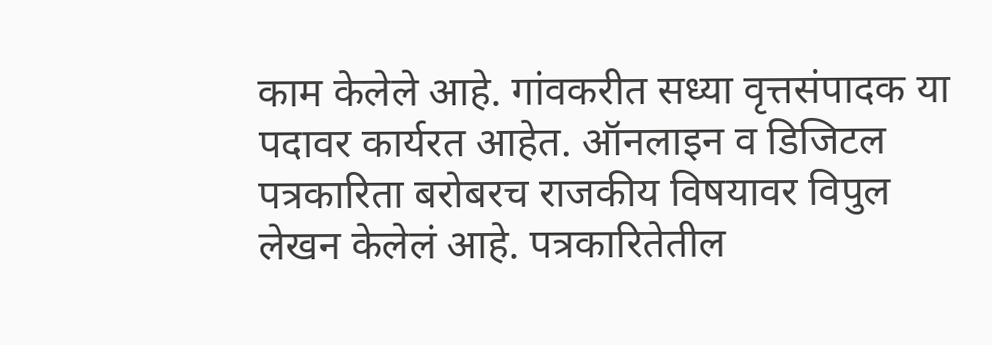काम केलेले आहे. गांवकरीत सध्या वृत्तसंपादक या पदावर कार्यरत आहेत. ऑनलाइन व डिजिटल पत्रकारिता बरोबरच राजकीय विषयावर विपुल लेखन केलेलं आहे. पत्रकारितेतील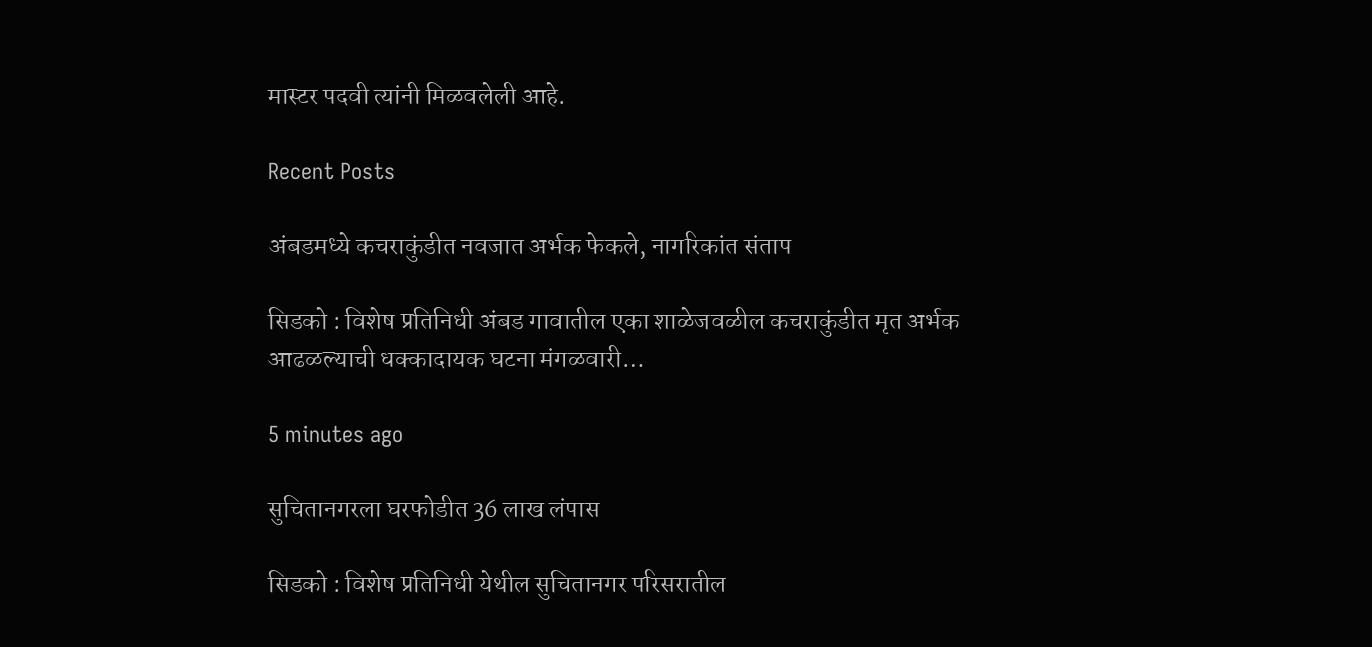मास्टर पदवी त्यांनी मिळवलेली आहे.

Recent Posts

अंबडमध्ये कचराकुंडीत नवजात अर्भक फेकले, नागरिकांत संताप

सिडको : विशेष प्रतिनिधी अंबड गावातील एका शाळेजवळील कचराकुंडीत मृत अर्भक आढळल्याची धक्कादायक घटना मंगळवारी…

5 minutes ago

सुचितानगरला घरफोडीत 36 लाख लंपास

सिडको : विशेष प्रतिनिधी येथील सुचितानगर परिसरातील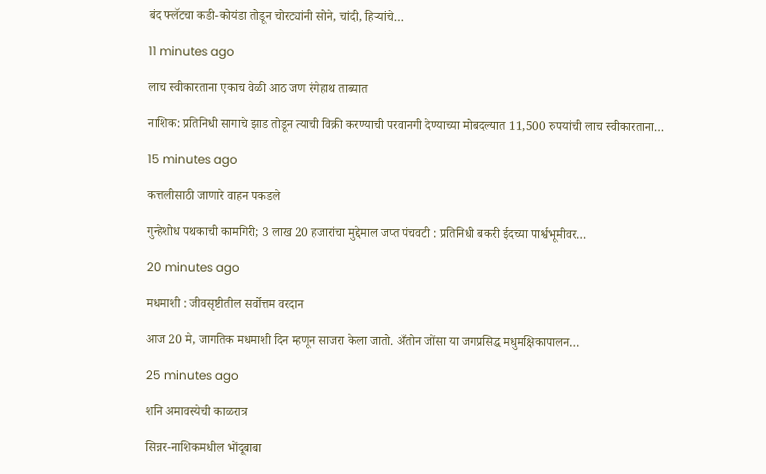बंद फ्लॅटचा कडी-कोयंडा तोडून चोरट्यांनी सोने, चांदी, हिर्‍यांचे…

11 minutes ago

लाच स्वीकारताना एकाच वेळी आठ जण रंगेहाथ ताब्यात

नाशिक: प्रतिनिधी सागाचे झाड तोडून त्याची विक्री करण्याची परवानगी देण्याच्या मोबदल्यात 11,500 रुपयांची लाच स्वीकारताना…

15 minutes ago

कत्तलीसाठी जाणारे वाहन पकडले

गुन्हेशोध पथकाची कामगिरी; 3 लाख 20 हजारांचा मुद्देमाल जप्त पंचवटी : प्रतिनिधी बकरी ईदच्या पार्श्वभूमीवर…

20 minutes ago

मधमाशी : जीवसृष्टीतील सर्वोत्तम वरदान

आज 20 मे, जागतिक मधमाशी दिन म्हणून साजरा केला जातो. अँतोन जोंसा या जगप्रसिद्ध मधुमक्षिकापालन…

25 minutes ago

शनि अमावस्येची काळरात्र

सिन्नर-नाशिकमधील भोंदूबाबा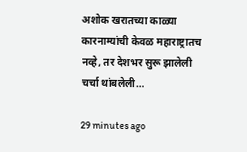अशोक खरातच्या काळ्या कारनाम्यांची केवळ महाराष्ट्रातच नव्हे, तर देशभर सुरू झालेली चर्चा थांबलेली…

29 minutes ago